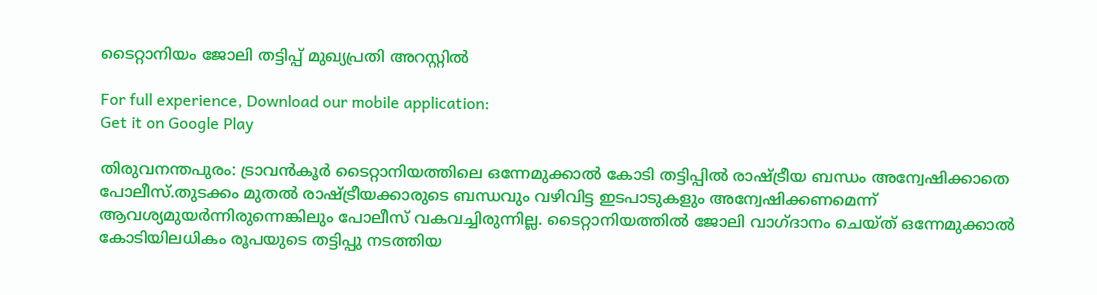ടൈറ്റാനിയം ജോലി തട്ടിപ്പ് മുഖ്യപ്രതി അറസ്റ്റില്‍

For full experience, Download our mobile application:
Get it on Google Play

തിരുവനന്തപുരം: ട്രാവന്‍കൂര്‍ ടൈറ്റാനിയത്തിലെ ഒന്നേമുക്കാല്‍ കോടി തട്ടിപ്പില്‍ രാഷ്ട്രീയ ബന്ധം അന്വേഷിക്കാതെ പോലീസ്.തുടക്കം മുതല്‍ രാഷ്ട്രീയക്കാരുടെ ബന്ധവും വഴിവിട്ട ഇടപാടുകളും അന്വേഷിക്കണമെന്ന് ആവശ്യമുയര്‍ന്നിരുന്നെങ്കിലും പോലീസ് വകവച്ചിരുന്നില്ല. ടൈറ്റാനിയത്തില്‍ ജോലി വാഗ്ദാനം ചെയ്ത് ഒന്നേമുക്കാല്‍ കോടിയിലധികം രൂപയുടെ തട്ടിപ്പു നടത്തിയ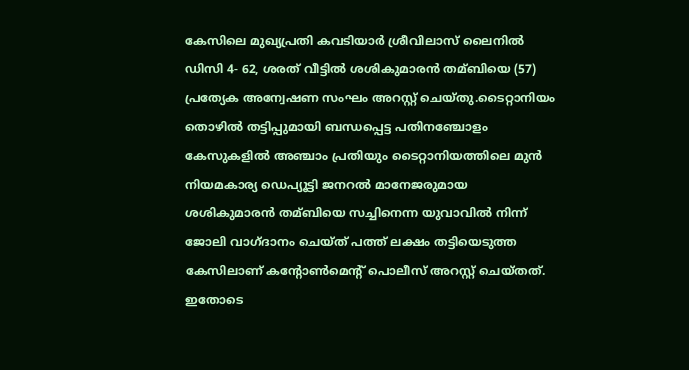കേസിലെ മുഖ്യപ്രതി കവടിയാര്‍ ശ്രീവിലാസ് ലൈനില്‍ ഡിസി 4- 62, ശരത് വീട്ടില്‍ ശശികുമാരന്‍ തമ്ബിയെ (57) പ്രത്യേക അന്വേഷണ സംഘം അറസ്റ്റ് ചെയ്തു.ടൈറ്റാനിയം തൊഴില്‍ തട്ടിപ്പുമായി ബന്ധപ്പെട്ട പതിനഞ്ചോളം കേസുകളില്‍ അഞ്ചാം പ്രതിയും ടൈറ്റാനിയത്തിലെ മുന്‍ നിയമകാര്യ ഡെപ്യൂട്ടി ജനറല്‍ മാനേജരുമായ ശശികുമാരന്‍ തമ്ബിയെ സച്ചിനെന്ന യുവാവില്‍ നിന്ന് ജോലി വാഗ്ദാനം ചെയ്ത് പത്ത് ലക്ഷം തട്ടിയെടുത്ത കേസിലാണ് കന്റോണ്‍മെന്റ് പൊലീസ് അറസ്റ്റ് ചെയ്തത്. ഇതോടെ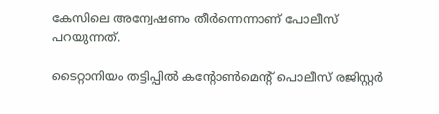കേസിലെ അന്വേഷണം തീര്‍ന്നെന്നാണ് പോലീസ് പറയുന്നത്.

ടൈറ്റാനിയം തട്ടിപ്പില്‍ കന്റോണ്‍മെന്റ് പൊലീസ് രജിസ്റ്റര്‍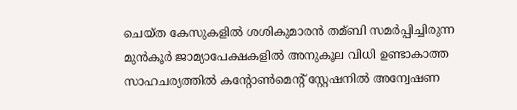ചെയ്ത കേസുകളില്‍ ശശികുമാരന്‍ തമ്ബി സമ‌ര്‍പ്പിച്ചിരുന്ന മുന്‍കൂര്‍ ജാമ്യാപേക്ഷകളില്‍ അനുകൂല വിധി ഉണ്ടാകാത്ത സാഹചര്യത്തില്‍ കന്റോണ്‍മെന്റ് സ്റ്റേഷനില്‍ അന്വേഷണ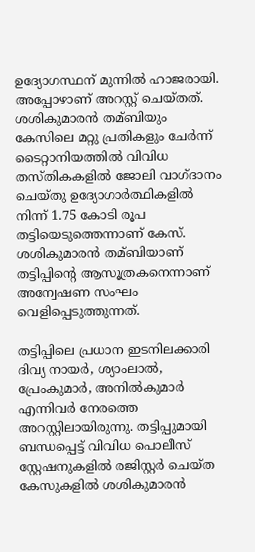ഉദ്യോഗസ്ഥന് മുന്നില്‍ ഹാജരായി. അപ്പോഴാണ് അറസ്റ്റ് ചെയ്തത്. ശശികുമാരന്‍ തമ്ബിയും കേസിലെ മറ്റു പ്രതികളും ചേര്‍ന്ന് ടൈറ്റാനിയത്തില്‍ വിവിധ തസ്തികകളില്‍ ജോലി വാഗ്ദാനം ചെയ്തു ഉദ്യോഗാര്‍ത്ഥികളില്‍ നിന്ന് 1.75 കോടി രൂപ തട്ടിയെടുത്തെന്നാണ് കേസ്. ശശികുമാരന്‍ തമ്ബിയാണ് തട്ടിപ്പിന്റെ ആസൂത്രകനെന്നാണ് അന്വേഷണ സംഘം വെളിപ്പെടുത്തുന്നത്.

തട്ടിപ്പിലെ പ്രധാന ഇടനിലക്കാരി ദിവ്യ നായര്‍, ശ്യാംലാല്‍, പ്രേംകുമാര്‍, അനില്‍കുമാര്‍ എന്നിവര്‍ നേരത്തെ അറസ്റ്റിലായിരുന്നു. തട്ടിപ്പുമായി ബന്ധപ്പെട്ട് വിവിധ പൊലീസ് സ്റ്റേഷനുകളില്‍ രജിസ്റ്റര്‍ ചെയ്ത കേസുകളില്‍ ശശികുമാരന്‍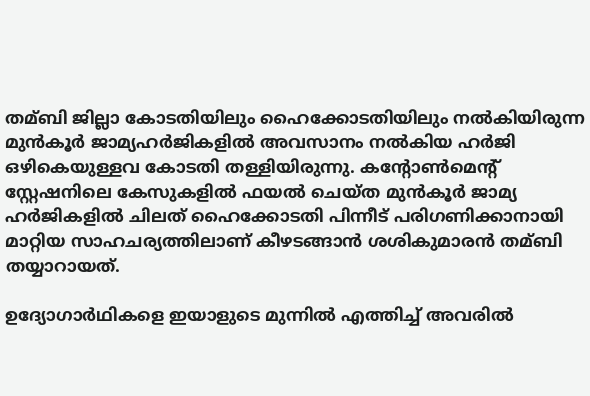തമ്ബി ജില്ലാ കോടതിയിലും ഹൈക്കോടതിയിലും നല്‍കിയിരുന്ന മുന്‍കൂര്‍ ജാമ്യഹര്‍ജികളില്‍ അവസാനം നല്‍കിയ ഹര്‍ജി ഒഴികെയുള്ളവ കോടതി തള്ളിയിരുന്നു. കന്റോണ്‍മെന്റ് സ്റ്റേഷനിലെ കേസുകളില്‍ ഫയല്‍ ചെയ്ത മുന്‍കൂര്‍ ജാമ്യ ഹര്‍ജികളില്‍ ചിലത് ഹൈക്കോടതി പിന്നീട് പരിഗണിക്കാനായി മാറ്റിയ സാഹചര്യത്തിലാണ് കീഴടങ്ങാന്‍ ശശികുമാരന്‍ തമ്ബി തയ്യാറായത്.

ഉദ്യോഗാര്‍ഥികളെ ഇയാളുടെ മുന്നില്‍ എത്തിച്ച്‌ അവരില്‍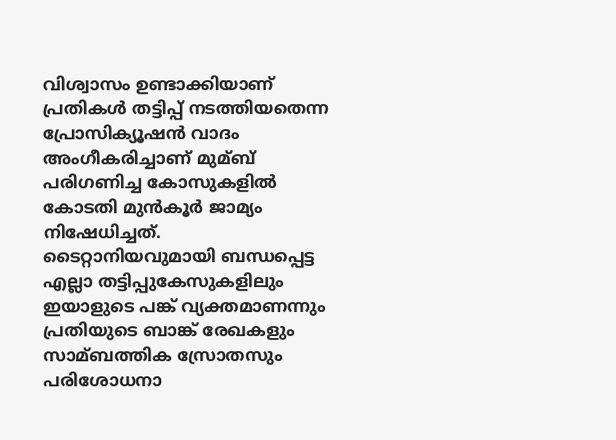വിശ്വാസം ഉണ്ടാക്കിയാണ് പ്രതികള്‍ തട്ടിപ്പ് നടത്തിയതെന്ന പ്രോസിക്യൂഷന്‍ വാദം അംഗീകരിച്ചാണ് മുമ്ബ് പരിഗണിച്ച കോസുകളില്‍ കോടതി മുന്‍കൂര്‍ ജാമ്യം നിഷേധിച്ചത്. ടൈറ്റാനിയവുമായി ബന്ധപ്പെട്ട എല്ലാ തട്ടിപ്പുകേസുകളിലും ഇയാളുടെ പങ്ക് വ്യക്തമാണന്നും പ്രതിയുടെ ബാങ്ക് രേഖകളും സാമ്ബത്തിക സ്രോതസും പരിശോധനാ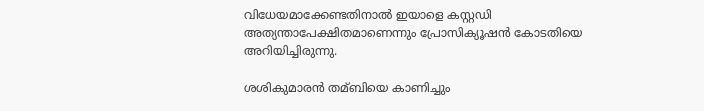വിധേയമാക്കേണ്ടതിനാല്‍ ഇയാളെ കസ്റ്റഡി അത്യന്താപേക്ഷിതമാണെന്നും പ്രോസിക്യൂഷന്‍ കോടതിയെ അറിയിച്ചിരുന്നു.

ശശികുമാരന്‍ തമ്ബിയെ കാണിച്ചും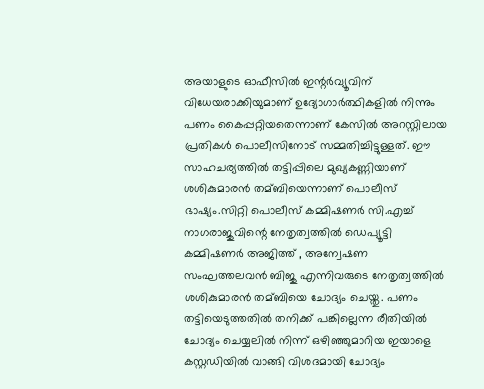അയാളുടെ ഓഫീസില്‍ ഇന്റര്‍വ്യൂവിന് വിധേയരാക്കിയുമാണ് ഉദ്യോഗാര്‍ത്ഥികളില്‍ നിന്നും പണം കൈപ്പറ്റിയതെന്നാണ് കേസില്‍ അറസ്റ്റിലായ പ്രതികള്‍ പൊലീസിനോട് സമ്മതിച്ചിട്ടുള്ളത്. ഈ സാഹചര്യത്തില്‍ തട്ടിപ്പിലെ മുഖ്യകണ്ണിയാണ് ശശികുമാരന്‍ തമ്ബിയെന്നാണ് പൊലീസ് ഭാഷ്യം.സിറ്റി പൊലീസ് കമ്മിഷണര്‍ സി.എച്ച്‌ നാഗരാജുവിന്റെ നേതൃത്വത്തില്‍ ഡെപ്യൂട്ടി കമ്മിഷണ‌ര്‍ അജിത്ത് , അന്വേഷണ സംഘത്തലവന്‍ ബിജു എന്നിവരുടെ നേതൃത്വത്തില്‍ ശശികുമാരന്‍ തമ്ബിയെ ചോദ്യം ചെയ്തു. പണം തട്ടിയെടുത്തതില്‍ തനിക്ക് പങ്കില്ലെന്ന രീതിയില്‍ ചോദ്യം ചെയ്യലില്‍ നിന്ന് ഒഴിഞ്ഞുമാറിയ ഇയാളെ കസ്റ്റഡിയില്‍ വാങ്ങി വിശദമായി ചോദ്യം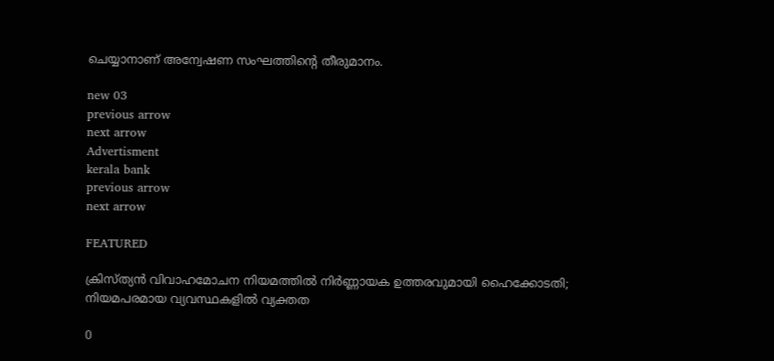ചെയ്യാനാണ് അന്വേഷണ സംഘത്തിന്റെ തീരുമാനം.

new 03
previous arrow
next arrow
Advertisment
kerala bank
previous arrow
next arrow

FEATURED

ക്രിസ്ത്യൻ വിവാഹമോചന നിയമത്തിൽ നിർണ്ണായക ഉത്തരവുമായി ഹൈക്കോടതി; നിയമപരമായ വ്യവസ്ഥകളിൽ വ്യക്തത

0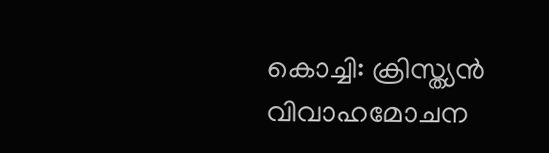കൊച്ചി: ക്രിസ്ത്യന്‍ വിവാഹമോചന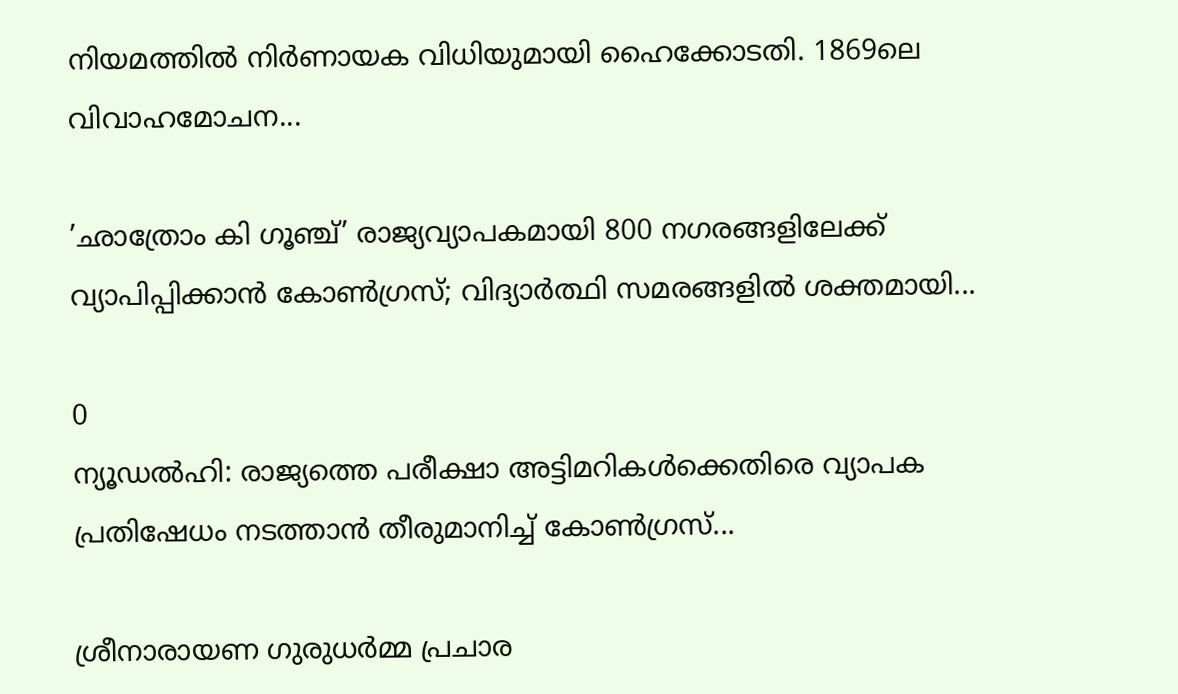നിയമത്തില്‍ നിര്‍ണായക വിധിയുമായി ഹൈക്കോടതി. 1869ലെ വിവാഹമോചന...

’ഛാത്രോം കി ഗൂഞ്ച്’ രാജ്യവ്യാപകമായി 800 നഗരങ്ങളിലേക്ക് വ്യാപിപ്പിക്കാൻ കോൺഗ്രസ്; വിദ്യാർത്ഥി സമരങ്ങളിൽ ശക്തമായി...

0
ന്യൂഡൽഹി: രാജ്യത്തെ പരീക്ഷാ അട്ടിമറികള്‍ക്കെതിരെ വ്യാപക പ്രതിഷേധം നടത്താൻ തീരുമാനിച്ച് കോണ്‍ഗ്രസ്...

ശ്രീനാരായണ ഗുരുധർമ്മ പ്രചാര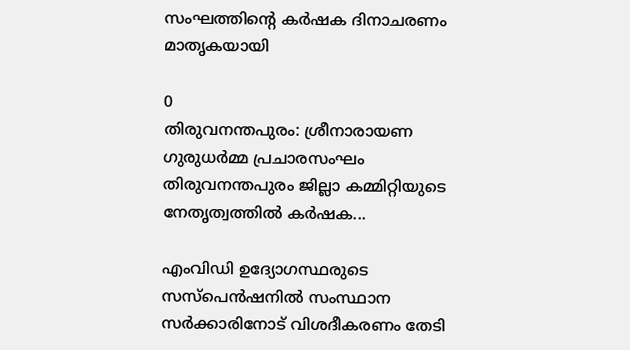സംഘത്തിൻ്റെ കർഷക ദിനാചരണം മാതൃകയായി

0
തിരുവനന്തപുരം: ശ്രീനാരായണ ഗുരുധർമ്മ പ്രചാരസംഘം തിരുവനന്തപുരം ജില്ലാ കമ്മിറ്റിയുടെ നേതൃത്വത്തിൽ കർഷക...

എംവിഡി ഉദ്യോഗസ്ഥരുടെ സസ്പെൻഷനിൽ സംസ്ഥാന സർക്കാരിനോട് വിശദീകരണം തേടി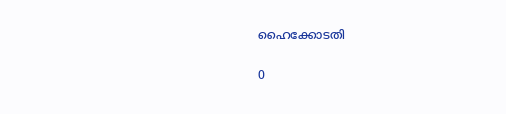ഹൈക്കോടതി

0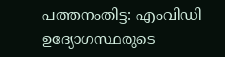പത്തനംതിട്ട: എംവിഡി ഉദ്യോഗസ്ഥരുടെ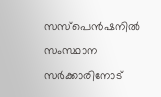സസ്പെൻഷനിൽ സംസ്ഥാന സർക്കാരിനോട്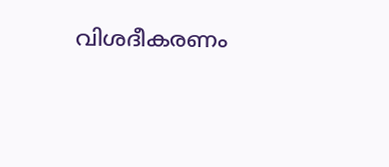വിശദീകരണം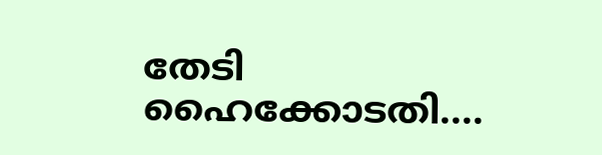തേടി ഹൈക്കോടതി....